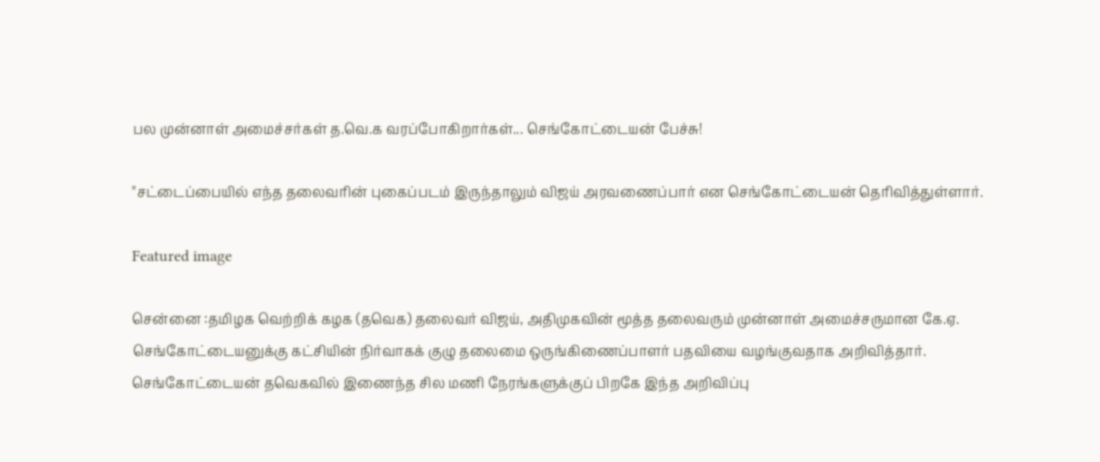பல முன்னாள் அமைச்சர்கள் த.வெ.க வரப்போகிறார்கள்... செங்கோட்டையன் பேச்சு!

"சட்டைப்பையில் எந்த தலைவரின் புகைப்படம் இருந்தாலும் விஜய் அரவணைப்பார் என செங்கோட்டையன் தெரிவித்துள்ளார்.

Featured image

சென்னை :தமிழக வெற்றிக் கழக (தவெக) தலைவர் விஜய், அதிமுகவின் மூத்த தலைவரும் முன்னாள் அமைச்சருமான கே.ஏ. செங்கோட்டையனுக்கு கட்சியின் நிர்வாகக் குழு தலைமை ஒருங்கிணைப்பாளர் பதவியை வழங்குவதாக அறிவித்தார். செங்கோட்டையன் தவெகவில் இணைந்த சில மணி நேரங்களுக்குப் பிறகே இந்த அறிவிப்பு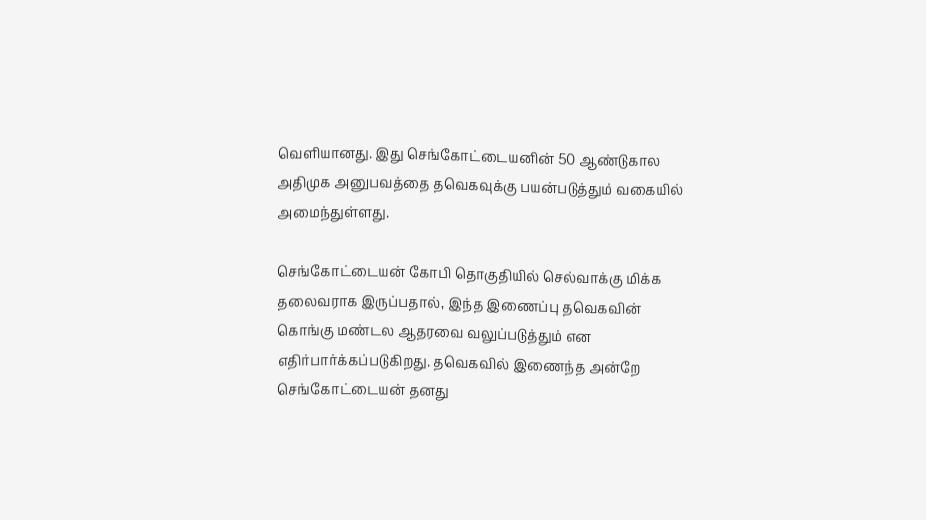வெளியானது. இது செங்கோட்டையனின் 50 ஆண்டுகால அதிமுக அனுபவத்தை தவெகவுக்கு பயன்படுத்தும் வகையில் அமைந்துள்ளது.

செங்கோட்டையன் கோபி தொகுதியில் செல்வாக்கு மிக்க தலைவராக இருப்பதால், இந்த இணைப்பு தவெகவின் கொங்கு மண்டல ஆதரவை வலுப்படுத்தும் என எதிர்பார்க்கப்படுகிறது. தவெகவில் இணைந்த அன்றே செங்கோட்டையன் தனது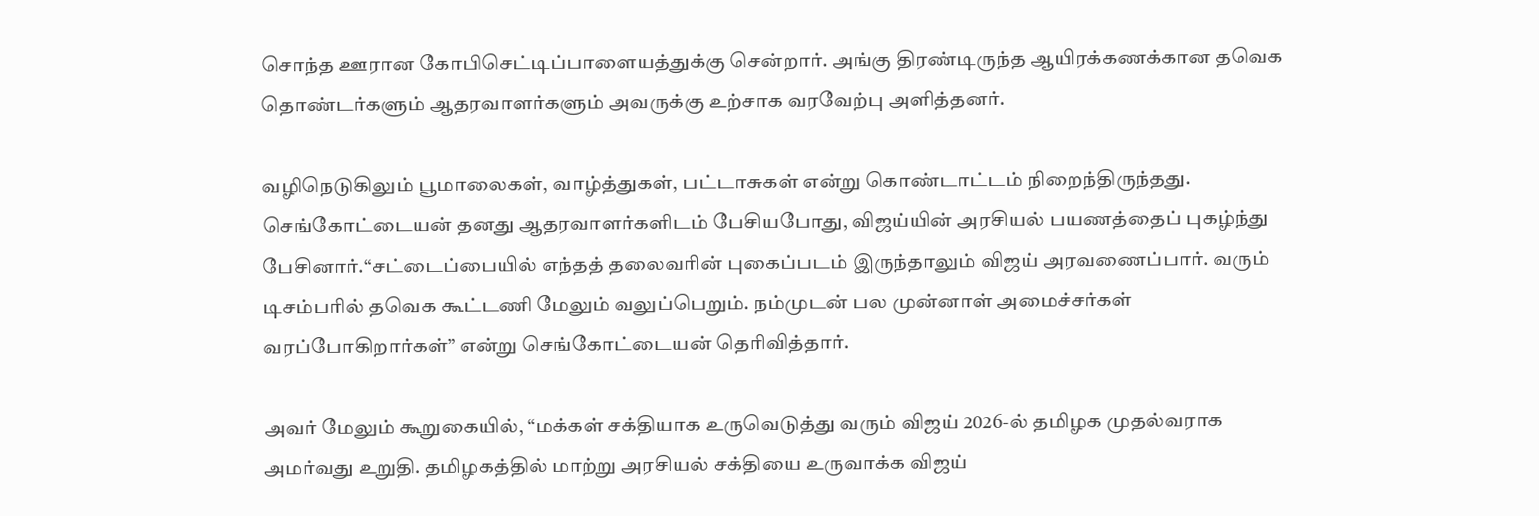சொந்த ஊரான கோபிசெட்டிப்பாளையத்துக்கு சென்றார். அங்கு திரண்டிருந்த ஆயிரக்கணக்கான தவெக தொண்டர்களும் ஆதரவாளர்களும் அவருக்கு உற்சாக வரவேற்பு அளித்தனர்.

வழிநெடுகிலும் பூமாலைகள், வாழ்த்துகள், பட்டாசுகள் என்று கொண்டாட்டம் நிறைந்திருந்தது. செங்கோட்டையன் தனது ஆதரவாளர்களிடம் பேசியபோது, விஜய்யின் அரசியல் பயணத்தைப் புகழ்ந்து பேசினார்.“சட்டைப்பையில் எந்தத் தலைவரின் புகைப்படம் இருந்தாலும் விஜய் அரவணைப்பார். வரும் டிசம்பரில் தவெக கூட்டணி மேலும் வலுப்பெறும். நம்முடன் பல முன்னாள் அமைச்சர்கள் வரப்போகிறார்கள்” என்று செங்கோட்டையன் தெரிவித்தார்.

அவர் மேலும் கூறுகையில், “மக்கள் சக்தியாக உருவெடுத்து வரும் விஜய் 2026-ல் தமிழக முதல்வராக அமர்வது உறுதி. தமிழகத்தில் மாற்று அரசியல் சக்தியை உருவாக்க விஜய்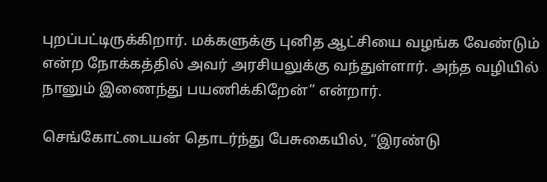புறப்பட்டிருக்கிறார். மக்களுக்கு புனித ஆட்சியை வழங்க வேண்டும் என்ற நோக்கத்தில் அவர் அரசியலுக்கு வந்துள்ளார். அந்த வழியில் நானும் இணைந்து பயணிக்கிறேன்” என்றார்.

செங்கோட்டையன் தொடர்ந்து பேசுகையில், “இரண்டு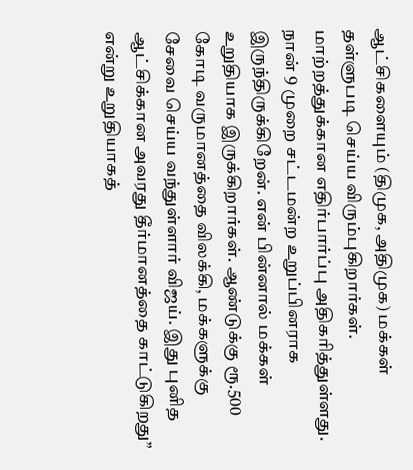ஆட்சிகளையும் (திமுக, அதிமுக) மக்கள் தள்ளுபடி செய்ய விரும்புகிறார்கள். மாற்றத்துக்கான எதிர்பார்ப்பு அதிகரித்துள்ளது. நான் 9 முறை சட்டமன்ற உறுப்பினராக இருந்திருக்கிறேன். என் பின்னால் மக்கள் உறுதியாக இருக்கிறார்கள். ஆண்டுக்கு ரூ.500 கோடி வருமானத்தை விலக்கி, மக்களுக்கு சேவை செய்ய வந்துள்ளார் விஜய். இது புனித ஆட்சிக்கான அவரது தீர்மானத்தை காட்டுகிறது” என்று உறுதியாகத்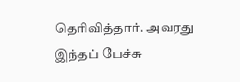தெரிவித்தார். அவரது இந்தப் பேச்சு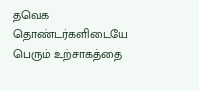தவெக தொண்டர்களிடையே பெரும் உற்சாகத்தை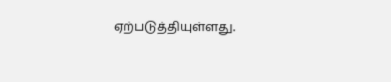ஏற்படுத்தியுள்ளது.